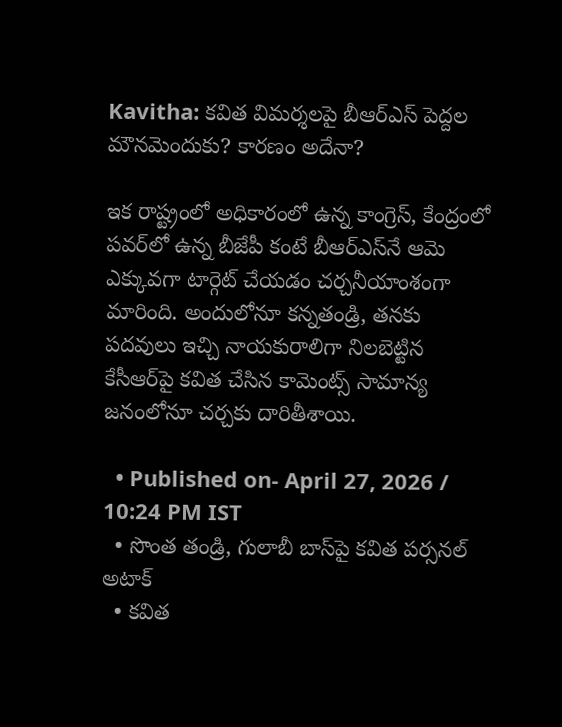Kavitha: కవిత విమర్శలపై బీఆర్ఎస్ పెద్దల మౌనమెందుకు? కారణం అదేనా?

ఇక రాష్ట్రంలో అధికారంలో ఉన్న కాంగ్రెస్, కేంద్రంలో పవర్‌లో ఉన్న బీజేపీ కంటే బీఆర్ఎస్‌నే ఆమె ఎక్కువగా టార్గెట్ చేయడం చర్చనీయాంశంగా మారింది. అందులోనూ కన్నతండ్రి, తనకు పదవులు ఇచ్చి నాయకురాలిగా నిలబెట్టిన కేసీఆర్‌పై కవిత చేసిన కామెంట్స్ సామాన్య జనంలోనూ చర్చకు దారితీశాయి.

  • Published on- April 27, 2026 / 10:24 PM IST
  • సొంత తండ్రి, గులాబీ బాస్‌పై కవిత పర్సనల్ అటాక్
  • కవిత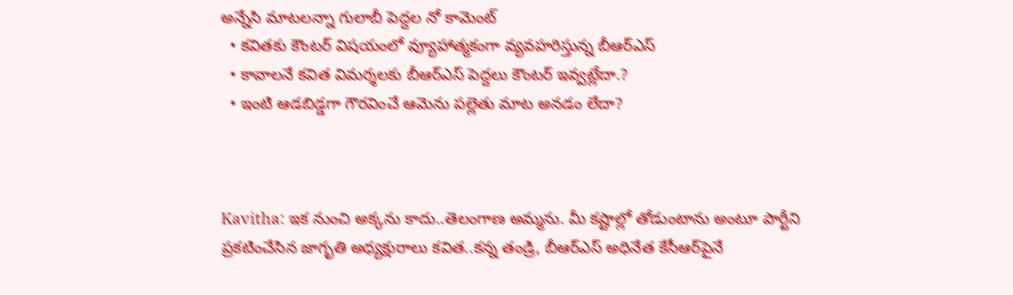అన్నేసి మాటలన్నా గులాబీ పెద్దల నో కామెంట్
  • కవితకు కౌంటర్ విషయంలో వ్యూహాత్మకంగా వ్యవహరిస్తున్న బీఆర్ఎస్
  • కావాలనే కవిత విమర్శలకు బీఆర్ఎస్ పెద్దలు కౌంటర్ ఇవ్వట్లేదా.?
  • ఇంటి ఆడబిడ్డగా గౌరవించే ఆమెను పల్లెతు మాట అనడం లేదా?



Kavitha: ఇక నుంచి అక్కను కాదు..తెలంగాణ అమ్మను. మీ కష్టాల్లో తోడుంటాను అంటూ పార్టీని ప్రకటించేసిన జాగృతి అధ్యక్షురాలు కవిత..కన్న తండ్రి, బీఆర్ఎస్ అధినేత కేసీఆర్‌పైనే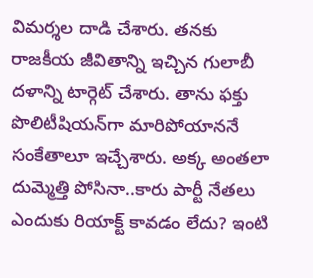విమర్శల దాడి చేశారు. తనకు రాజకీయ జీవితాన్ని ఇచ్చిన గులాబీ దళాన్ని టార్గెట్ చేశారు. తాను ఫక్తు పొలిటీషియన్‌గా మారిపోయాననే సంకేతాలూ ఇచ్చేశారు. అక్క అంతలా దుమ్మెత్తి పోసినా..కారు పార్టీ నేతలు ఎందుకు రియాక్ట్ కావడం లేదు? ఇంటి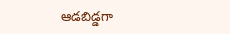ఆడబిడ్డగా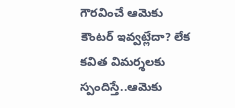గౌరవించే ఆమెకు కౌంటర్ ఇవ్వట్లేదా? లేక కవిత విమర్శలకు స్పందిస్తే..ఆమెకు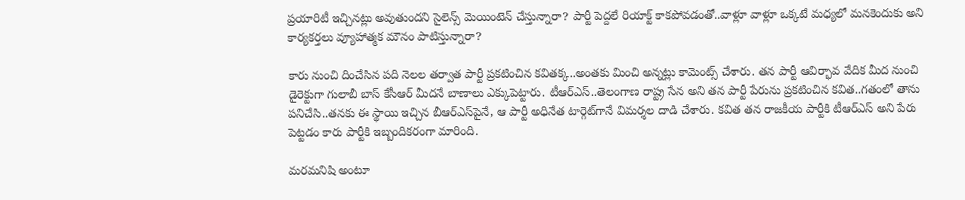ప్రయారిటీ ఇచ్చినట్లు అవుతుందని సైలెన్స్ మెయింటెన్ చేస్తున్నారా? పార్టీ పెద్దలే రియాక్ట్ కాకపోవడంతో..వాళ్లూ వాళ్లూ ఒక్కటే మధ్యలో మనకెందుకు అని కార్యకర్తలు వ్యూహాత్మక మౌనం పాటిస్తున్నారా?

కారు నుంచి దించేసిన పది నెలల తర్వాత పార్టీ ప్రకటించిన కవితక్క..అంతకు మించి అన్నట్లు కామెంట్స్ చేశారు. తన పార్టీ ఆవిర్భావ వేదిక మీద నుంచి డైరెక్టుగా గులాబీ బాస్ కేసీఆర్ మీదనే బాణాలు ఎక్కుపెట్టారు. టీఆర్ఎస్..తెలంగాణ రాష్ట్ర సేన అని తన పార్టీ పేరును ప్రకటించిన కవిత..గతంలో తాను పనిచేసి..తనకు ఈ స్థాయి ఇచ్చిన బీఆర్ఎస్‌పైనే, ఆ పార్టీ అధినేత టార్గెట్‌గానే విమర్శల దాడి చేశారు. కవిత తన రాజకీయ పార్టీకి టీఆర్ఎస్ అని పేరు పెట్టడం కారు పార్టీకి ఇబ్బందికరంగా మారింది.

మరమనిషి అంటూ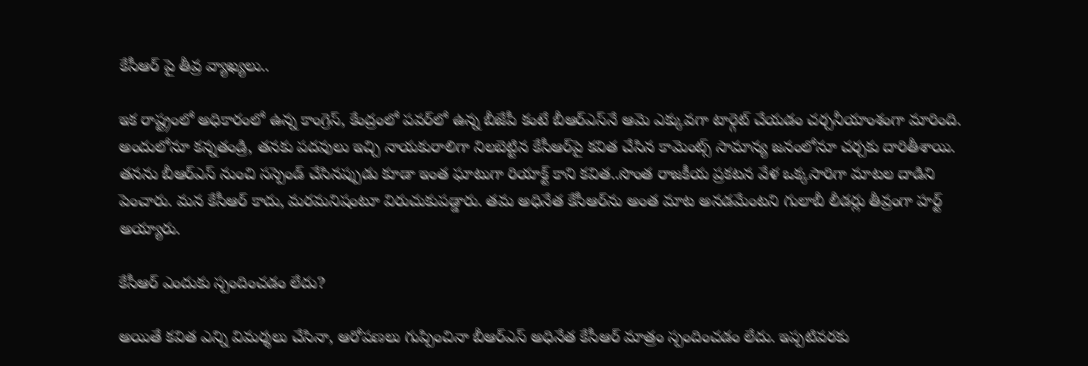కేసీఆర్ పై తీవ్ర వ్యాఖ్యలు..

ఇక రాష్ట్రంలో అధికారంలో ఉన్న కాంగ్రెస్, కేంద్రంలో పవర్‌లో ఉన్న బీజేపీ కంటే బీఆర్ఎస్‌నే ఆమె ఎక్కువగా టార్గెట్ చేయడం చర్చనీయాంశంగా మారింది. అందులోనూ కన్నతండ్రి, తనకు పదవులు ఇచ్చి నాయకురాలిగా నిలబెట్టిన కేసీఆర్‌పై కవిత చేసిన కామెంట్స్ సామాన్య జనంలోనూ చర్చకు దారితీశాయి. తనను బీఆర్ఎస్ నుంచి సస్పెండ్ చేసినప్పుడు కూడా ఇంత ఘాటుగా రియాక్ట్ కాని కవిత..సొంత రాజకీయ ప్రకటన వేళ ఒక్కసారిగా మాటల దాడిని పెంచారు. మన కేసీఆర్ కాదు, మరమనిషంటూ విరుచుకుపడ్డారు. తమ అధినేత కేసీఆర్‌ను అంత మాట అనడమేంటని గులాబీ లీడర్లు తీవ్రంగా హర్ట్ అయ్యారు.

కేసీఆర్ ఎందుకు స్పందించడం లేదు?

అయితే కవిత ఎన్ని విమర్శలు చేసినా, ఆరోపణలు గుప్పించినా బీఆర్ఎస్ అధినేత కేసీఆర్ మాత్రం స్పందించడం లేదు. ఇప్పటివరకు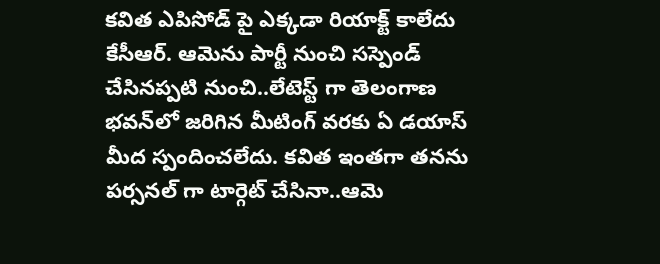కవిత ఎపిసోడ్ పై ఎక్కడా రియాక్ట్ కాలేదు కేసీఆర్. ఆమెను పార్టీ నుంచి సస్పెండ్ చేసినప్పటి నుంచి..లేటెస్ట్ గా తెలంగాణ భవన్‌లో జరిగిన మీటింగ్ వరకు ఏ డయాస్ మీద స్పందించలేదు. కవిత ఇంతగా తనను పర్సనల్ గా టార్గెట్ చేసినా..ఆమె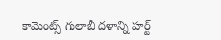కామెంట్స్ గులాబీ దళాన్ని హర్ట్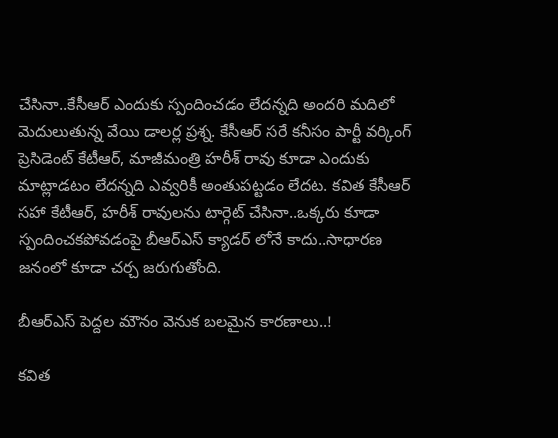చేసినా..కేసీఆర్ ఎందుకు స్పందించడం లేదన్నది అందరి మదిలో మెదులుతున్న వేయి డాలర్ల ప్రశ్న. కేసీఆర్ సరే కనీసం పార్టీ వర్కింగ్ ప్రెసిడెంట్ కేటీఆర్, మాజీమంత్రి హరీశ్ రావు కూడా ఎందుకు మాట్లాడటం లేదన్నది ఎవ్వరికీ అంతుపట్టడం లేదట. కవిత కేసీఆర్ సహా కేటీఆర్, హరీశ్ రావులను టార్గెట్ చేసినా..ఒక్కరు కూడా స్పందించకపోవడంపై బీఆర్ఎస్ క్యాడర్ లోనే కాదు..సాధారణ జనంలో కూడా చర్చ జరుగుతోంది.

బీఆర్ఎస్ పెద్దల మౌనం వెనుక బలమైన కారణాలు..!

కవిత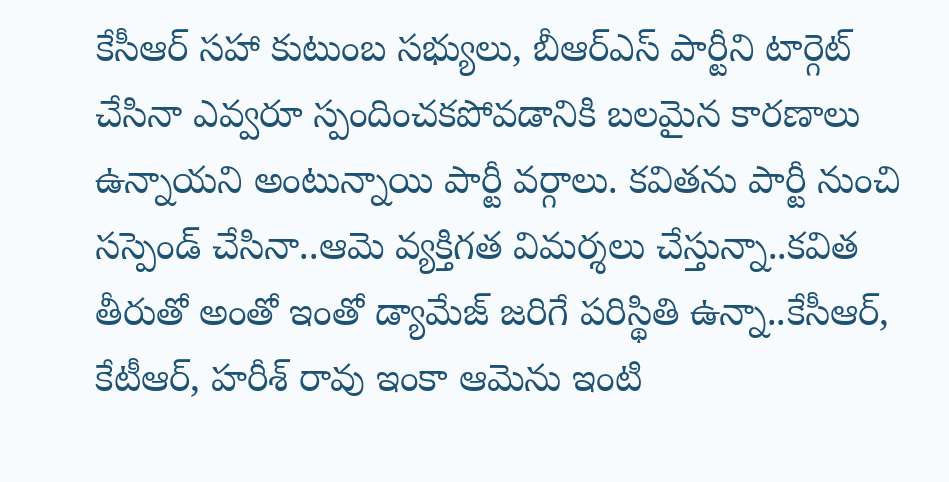కేసీఆర్ సహా కుటుంబ సభ్యులు, బీఆర్ఎస్ పార్టీని టార్గెట్ చేసినా ఎవ్వరూ స్పందించకపోవడానికి బలమైన కారణాలు ఉన్నాయని అంటున్నాయి పార్టీ వర్గాలు. కవితను పార్టీ నుంచి సస్పెండ్ చేసినా..ఆమె వ్యక్తిగత విమర్శలు చేస్తున్నా..కవిత తీరుతో అంతో ఇంతో డ్యామేజ్ జరిగే పరిస్థితి ఉన్నా..కేసీఆర్, కేటీఆర్, హరీశ్ రావు ఇంకా ఆమెను ఇంటి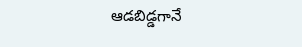ఆడబిడ్డగానే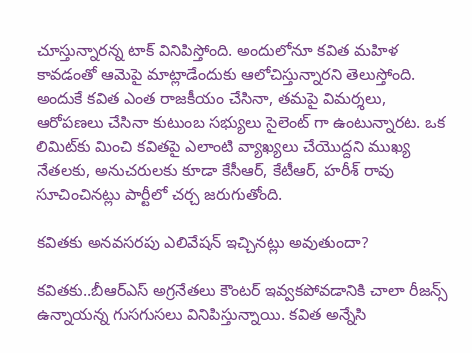చూస్తున్నారన్న టాక్ వినిపిస్తోంది. అందులోనూ కవిత మహిళ కావడంతో ఆమెపై మాట్లాడేందుకు ఆలోచిస్తున్నారని తెలుస్తోంది. అందుకే కవిత ఎంత రాజకీయం చేసినా, తమపై విమర్శలు, ఆరోపణలు చేసినా కుటుంబ సభ్యులు సైలెంట్ గా ఉంటున్నారట. ఒక లిమిట్‌కు మించి కవితపై ఎలాంటి వ్యాఖ్యలు చేయొద్దని ముఖ్య నేతలకు, అనుచరులకు కూడా కేసీఆర్, కేటీఆర్, హరీశ్ రావు సూచించినట్లు పార్టీలో చర్చ జరుగుతోంది.

కవితకు అనవసరపు ఎలివేషన్ ఇచ్చినట్లు అవుతుందా?

కవితకు..బీఆర్ఎస్ అగ్రనేతలు కౌంటర్ ఇవ్వకపోవడానికి చాలా రీజన్స్ ఉన్నాయన్న గుసగుసలు వినిపిస్తున్నాయి. కవిత అన్నేసి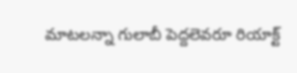మాటలన్నా గులాబీ పెద్దలెవరూ రియాక్ట్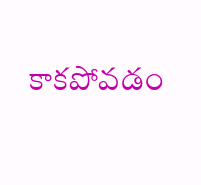కాకపోవడం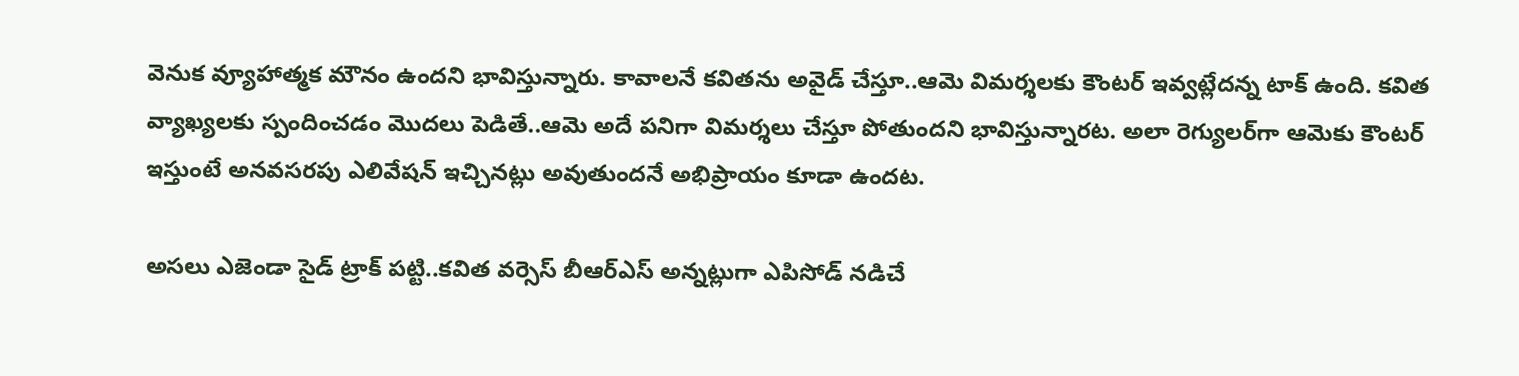వెనుక వ్యూహాత్మక మౌనం ఉందని భావిస్తున్నారు. కావాలనే కవితను అవైడ్ చేస్తూ..ఆమె విమర్శలకు కౌంటర్ ఇవ్వట్లేదన్న టాక్ ఉంది. కవిత వ్యాఖ్యలకు స్పందించడం మొదలు పెడితే..ఆమె అదే పనిగా విమర్శలు చేస్తూ పోతుందని భావిస్తున్నారట. అలా రెగ్యులర్‌గా ఆమెకు కౌంటర్ ఇస్తుంటే అనవసరపు ఎలివేషన్ ఇచ్చినట్లు అవుతుందనే అభిప్రాయం కూడా ఉందట.

అసలు ఎజెండా సైడ్ ట్రాక్ పట్టి..కవిత వర్సెస్ బీఆర్ఎస్ అన్నట్లుగా ఎపిసోడ్ నడిచే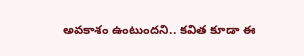అవకాశం ఉంటుందని.. కవిత కూడా ఈ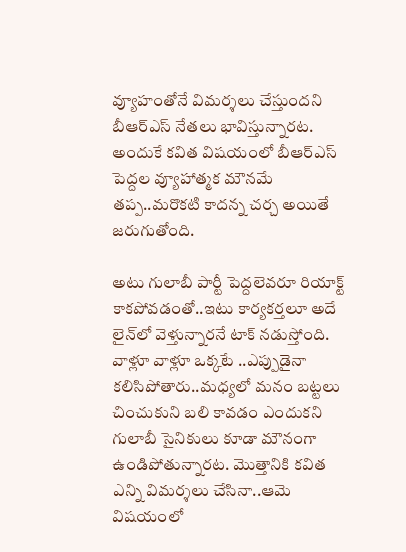వ్యూహంతోనే విమర్శలు చేస్తుందని బీఆర్ఎస్ నేతలు భావిస్తున్నారట. అందుకే కవిత విషయంలో బీఆర్ఎస్ పెద్దల వ్యూహాత్మక మౌనమే తప్ప..మరొకటి కాదన్న చర్చ అయితే జరుగుతోంది.

అటు గులాబీ పార్టీ పెద్దలెవరూ రియాక్ట్ కాకపోవడంతో..ఇటు కార్యకర్తలూ అదే లైన్‌లో వెళ్తున్నారనే టాక్ నడుస్తోంది. వాళ్లూ వాళ్లూ ఒక్కటే ..ఎప్పుడైనా కలిసిపోతారు..మధ్యలో మనం బట్టలు చించుకుని బలి కావడం ఎందుకని గులాబీ సైనికులు కూడా మౌనంగా ఉండిపోతున్నారట. మొత్తానికి కవిత ఎన్ని విమర్శలు చేసినా..ఆమె విషయంలో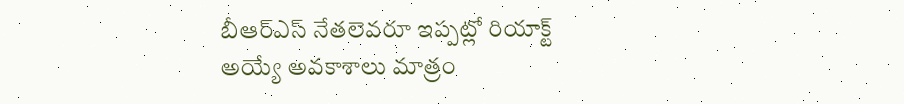బీఆర్ఎస్ నేతలెవరూ ఇప్పట్లో రియాక్ట్ అయ్యే అవకాశాలు మాత్రం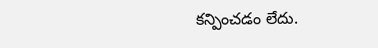కన్పించడం లేదు.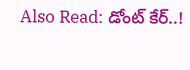Also Read: డోంట్ కేర్..!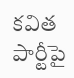కవిత పార్టీపై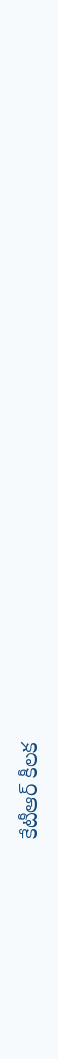కేటీఆర్ కీలక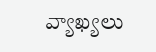వ్యాఖ్యలు